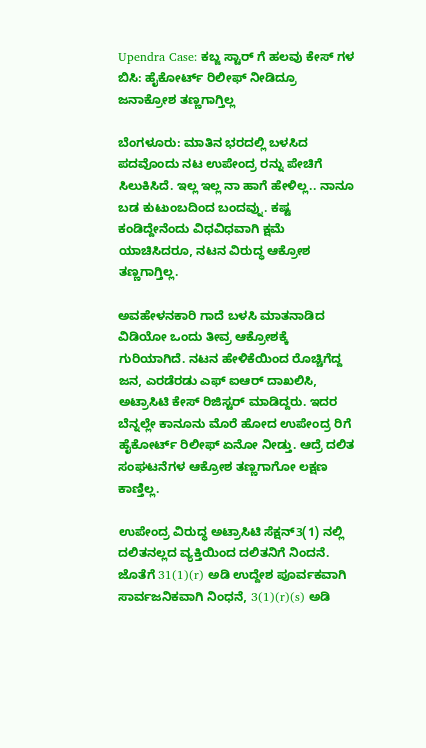Upendra Case: ಕಬ್ಜ ಸ್ಟಾರ್ ಗೆ ಹಲವು ಕೇಸ್ ಗಳ ಬಿಸಿ: ಹೈಕೋರ್ಟ್ ರಿಲೀಫ್ ನೀಡಿದ್ರೂ ಜನಾಕ್ರೋಶ ತಣ್ಣಗಾಗ್ತಿಲ್ಲ

ಬೆಂಗಳೂರು: ಮಾತಿನ ಭರದಲ್ಲಿ ಬಳಸಿದ ಪದವೊಂದು ನಟ ಉಪೇಂದ್ರ ರನ್ನು ಪೇಚಿಗೆ ಸಿಲುಕಿಸಿದೆ. ಇಲ್ಲ ಇಲ್ಲ ನಾ ಹಾಗೆ ಹೇಳಿಲ್ಲ.. ನಾನೂ ಬಡ ಕುಟುಂಬದಿಂದ ಬಂದವ್ನು. ಕಷ್ಟ ಕಂಡಿದ್ದೇನೆಂದು ವಿಧವಿಧವಾಗಿ ಕ್ಷಮೆ ಯಾಚಿಸಿದರೂ, ನಟನ ವಿರುದ್ಧ ಆಕ್ರೋಶ ತಣ್ಣಗಾಗ್ತಿಲ್ಲ.

ಅವಹೇಳನಕಾರಿ ಗಾದೆ ಬಳಸಿ ಮಾತನಾಡಿದ ವಿಡಿಯೋ ಒಂದು ತೀವ್ರ ಆಕ್ರೋಶಕ್ಕೆ ಗುರಿಯಾಗಿದೆ. ನಟನ ಹೇಳಿಕೆಯಿಂದ ರೊಚ್ಚಿಗೆದ್ದ ಜನ, ಎರಡೆರಡು ಎಫ್ ಐಆರ್ ದಾಖಲಿಸಿ, ಅಟ್ರಾಸಿಟಿ ಕೇಸ್ ರಿಜಿಸ್ಟರ್ ಮಾಡಿದ್ದರು. ಇದರ ಬೆನ್ನಲ್ಲೇ ಕಾನೂನು ಮೊರೆ ಹೋದ ಉಪೇಂದ್ರ ರಿಗೆ ಹೈಕೋರ್ಟ್ ರಿಲೀಫ್ ಏನೋ ನೀಡ್ತು. ಆದ್ರೆ ದಲಿತ ಸಂಘಟನೆಗಳ ಆಕ್ರೋಶ ತಣ್ಣಗಾಗೋ ಲಕ್ಷಣ ಕಾಣ್ತಿಲ್ಲ.

ಉಪೇಂದ್ರ ವಿರುದ್ಧ ಅಟ್ರಾಸಿಟಿ ಸೆಕ್ಷನ್3(1) ನಲ್ಲಿ ದಲಿತನಲ್ಲದ ವ್ಯಕ್ತಿಯಿಂದ ದಲಿತನಿಗೆ ನಿಂದನೆ. ಜೊತೆಗೆ 31(1)(r) ಅಡಿ ಉದ್ದೇಶ ಪೂರ್ವಕವಾಗಿ ಸಾರ್ವಜನಿಕವಾಗಿ ನಿಂಧನೆ, 3(1)(r)(s) ಅಡಿ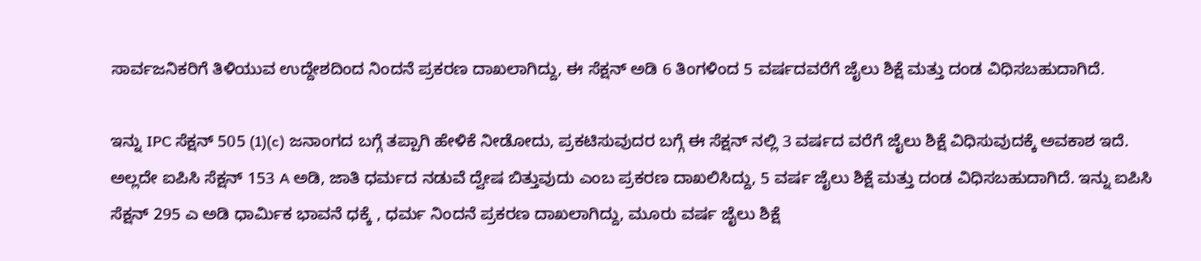ಸಾರ್ವಜನಿಕರಿಗೆ ತಿಳಿಯುವ ಉದ್ದೇಶದಿಂದ ನಿಂದನೆ ಪ್ರಕರಣ ದಾಖಲಾಗಿದ್ದು, ಈ ಸೆಕ್ಷನ್ ಅಡಿ 6 ತಿಂಗಳಿಂದ 5 ವರ್ಷದವರೆಗೆ ಜೈಲು ಶಿಕ್ಷೆ ಮತ್ತು ದಂಡ ವಿಧಿಸಬಹುದಾಗಿದೆ.

ಇನ್ನು IPC ಸೆಕ್ಷನ್ 505 (1)(c) ಜನಾಂಗದ ಬಗ್ಗೆ ತಪ್ಪಾಗಿ ಹೇಳಿಕೆ ನೀಡೋದು, ಪ್ರಕಟಿಸುವುದರ ಬಗ್ಗೆ ಈ ಸೆಕ್ಷನ್ ನಲ್ಲಿ 3 ವರ್ಷದ ವರೆಗೆ ಜೈಲು ಶಿಕ್ಷೆ ವಿಧಿಸುವುದಕ್ಕೆ ಅವಕಾಶ ಇದೆ. ಅಲ್ಲದೇ ಐಪಿಸಿ ಸೆಕ್ಷನ್ 153 A ಅಡಿ, ಜಾತಿ ಧರ್ಮದ ನಡುವೆ ದ್ವೇಷ ಬಿತ್ತುವುದು ಎಂಬ ಪ್ರಕರಣ ದಾಖಲಿಸಿದ್ದು, 5 ವರ್ಷ ಜೈಲು ಶಿಕ್ಷೆ ಮತ್ತು ದಂಡ ವಿಧಿಸಬಹುದಾಗಿದೆ. ಇನ್ನು ಐಪಿಸಿ ಸೆಕ್ಷನ್ 295 ಎ ಅಡಿ ಧಾರ್ಮಿಕ ಭಾವನೆ ಧಕ್ಕೆ , ಧರ್ಮ ನಿಂದನೆ ಪ್ರಕರಣ ದಾಖಲಾಗಿದ್ದು, ಮೂರು ವರ್ಷ ಜೈಲು ಶಿಕ್ಷೆ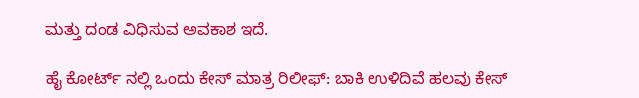ಮತ್ತು ದಂಡ ವಿಧಿಸುವ ಅವಕಾಶ ಇದೆ.

ಹೈ ಕೋರ್ಟ್ ನಲ್ಲಿ ಒಂದು ಕೇಸ್ ಮಾತ್ರ ರಿಲೀಫ್: ಬಾಕಿ ಉಳಿದಿವೆ ಹಲವು ಕೇಸ್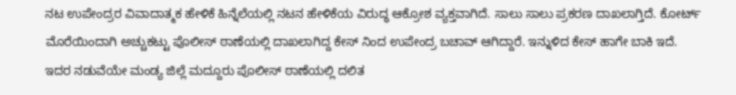ನಟ ಉಪೇಂದ್ರರ ವಿವಾದಾತ್ಮಕ ಹೇಳಿಕೆ ಹಿನ್ನೆಲೆಯಲ್ಲಿ ನಟನ ಹೇಳಿಕೆಯ ವಿರುದ್ಧ ಆಕ್ರೋಶ ವ್ಯಕ್ತವಾಗಿದೆ. ಸಾಲು ಸಾಲು ಪ್ರಕರಣ ದಾಖಲಾಗ್ತಿದೆ. ಕೋರ್ಟ್ ಮೊರೆಯಿಂದಾಗಿ ಅಚ್ಚುಕಟ್ಟು ಪೊಲೀಸ್ ಠಾಣೆಯಲ್ಲಿ ದಾಖಲಾಗಿದ್ದ‌ ಕೇಸ್ ನಿಂದ ಉಪೇಂದ್ರ ಬಚಾವ್ ಆಗಿದ್ದಾರೆ. ಇನ್ನುಳಿದ ಕೇಸ್ ಹಾಗೇ ಬಾಕಿ ಇದೆ. ಇದರ ನಡುವೆಯೇ ಮಂಡ್ಯ ಜಿಲ್ಲೆ ಮದ್ದೂರು ಪೊಲೀಸ್ ಠಾಣೆಯಲ್ಲಿ ದಲಿತ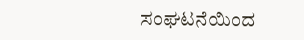ಸಂಘಟನೆಯಿಂದ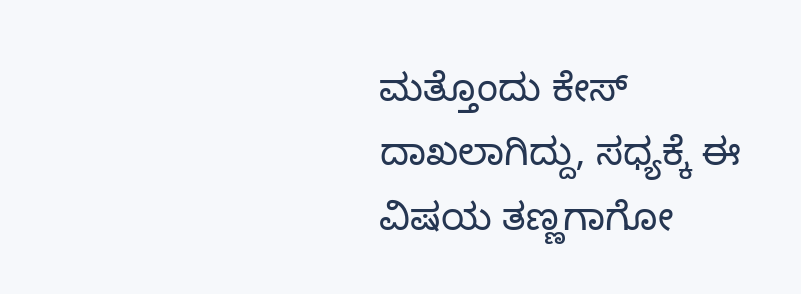ಮತ್ತೊಂದು ಕೇಸ್ ದಾಖಲಾಗಿದ್ದು, ಸಧ್ಯಕ್ಕೆ ಈ ವಿಷಯ ತಣ್ಣಗಾಗೋ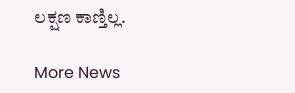ಲಕ್ಷಣ ಕಾಣ್ತಿಲ್ಲ.

More News